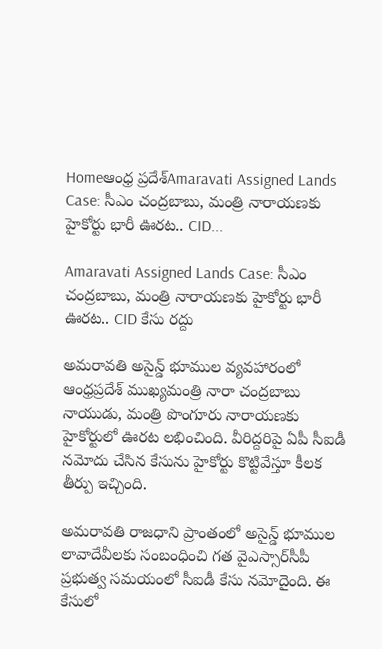Homeఆంధ్ర ప్రదేశ్Amaravati Assigned Lands Case: సీఎం చంద్రబాబు, మంత్రి నారాయణకు హైకోర్టు భారీ ఊరట.. CID...

Amaravati Assigned Lands Case: సీఎం చంద్రబాబు, మంత్రి నారాయణకు హైకోర్టు భారీ ఊరట.. CID కేసు రద్దు

అమరావతి అసైన్డ్ భూముల వ్యవహారంలో ఆంధ్రప్రదేశ్ ముఖ్యమంత్రి నారా చంద్రబాబు నాయుడు, మంత్రి పొంగూరు నారాయణకు హైకోర్టులో ఊరట లభించింది. వీరిద్దరిపై ఏపీ సీఐడీ నమోదు చేసిన కేసును హైకోర్టు కొట్టివేస్తూ కీలక తీర్పు ఇచ్చింది.

అమరావతి రాజధాని ప్రాంతంలో అసైన్డ్ భూముల లావాదేవీలకు సంబంధించి గత వైఎస్సార్‌సీపీ ప్రభుత్వ సమయంలో సీఐడీ కేసు నమోదైంది. ఈ కేసులో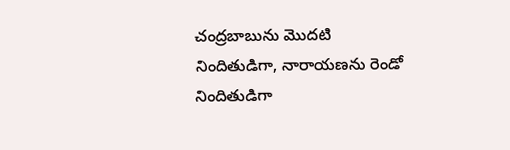చంద్రబాబును మొదటి నిందితుడిగా, నారాయణను రెండో నిందితుడిగా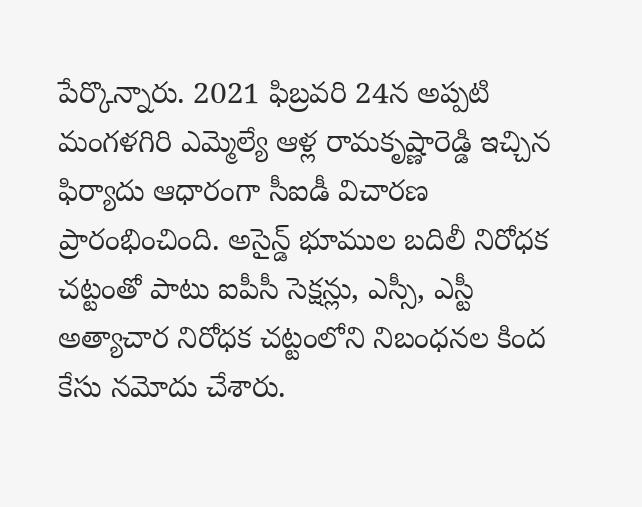పేర్కొన్నారు. 2021 ఫిబ్రవరి 24న అప్పటి మంగళగిరి ఎమ్మెల్యే ఆళ్ల రామకృష్ణారెడ్డి ఇచ్చిన ఫిర్యాదు ఆధారంగా సీఐడీ విచారణ ప్రారంభించింది. అసైన్డ్ భూముల బదిలీ నిరోధక చట్టంతో పాటు ఐపీసీ సెక్షన్లు, ఎస్సీ, ఎస్టీ అత్యాచార నిరోధక చట్టంలోని నిబంధనల కింద కేసు నమోదు చేశారు.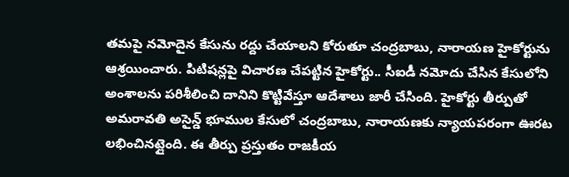తమపై నమోదైన కేసును రద్దు చేయాలని కోరుతూ చంద్రబాబు, నారాయణ హైకోర్టును ఆశ్రయించారు. పిటిషన్లపై విచారణ చేపట్టిన హైకోర్టు.. సీఐడీ నమోదు చేసిన కేసులోని అంశాలను పరిశీలించి దానిని కొట్టివేస్తూ ఆదేశాలు జారీ చేసింది. హైకోర్టు తీర్పుతో అమరావతి అసైన్డ్ భూముల కేసులో చంద్రబాబు, నారాయణకు న్యాయపరంగా ఊరట లభించినట్లైంది. ఈ తీర్పు ప్రస్తుతం రాజకీయ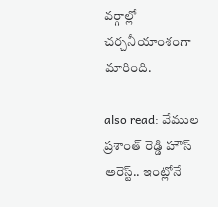వర్గాల్లో చర్చనీయాంశంగా మారింది.

also read: వేముల ప్రశాంత్ రెడ్డి హౌస్ అరెస్ట్.. ఇంట్లోనే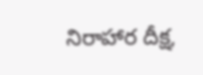నిరాహార దీక్ష,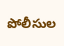పోలీసుల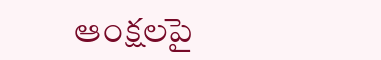ఆంక్షలపై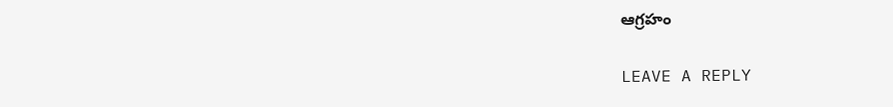ఆగ్రహం

LEAVE A REPLY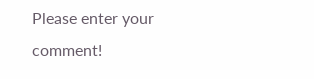Please enter your comment!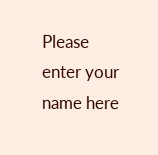Please enter your name here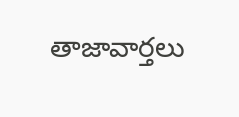తాజావార్తలు